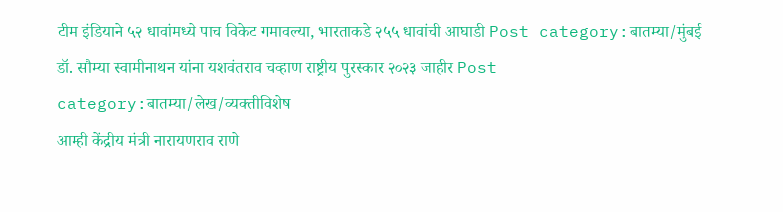टीम इंडियाने ५२ धावांमध्ये पाच विकेट गमावल्या, भारताकडे २५५ धावांची आघाडी Post category:बातम्या/मुंबई
डॉ. सौम्या स्वामीनाथन यांना यशवंतराव चव्हाण राष्ट्रीय पुरस्कार २०२३ जाहीर Post category:बातम्या/लेख/व्यक्तीविशेष
आम्ही केंद्रीय मंत्री नारायणराव राणे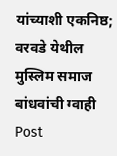यांच्याशी एकनिष्ठ; वरवडे येथील मुस्लिम समाज बांधवांची ग्वाही Post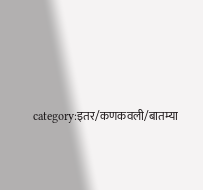category:इतर/कणकवली/बातम्या